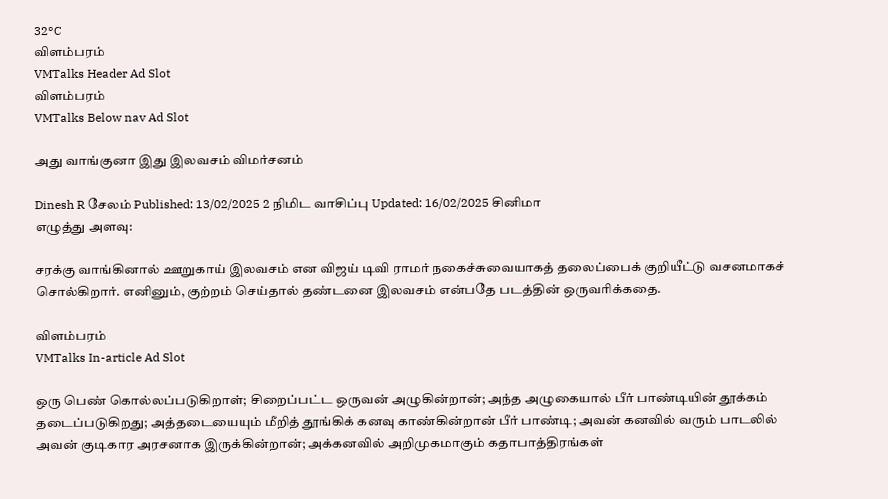32°C
விளம்பரம்
VMTalks Header Ad Slot
விளம்பரம்
VMTalks Below nav Ad Slot

அது வாங்குனா இது இலவசம் விமர்சனம்

Dinesh R சேலம் Published: 13/02/2025 2 நிமிட வாசிப்பு Updated: 16/02/2025 சினிமா
எழுத்து அளவு:

சரக்கு வாங்கினால் ஊறுகாய் இலவசம் என விஜய் டிவி ராமர் நகைச்சுவையாகத் தலைப்பைக் குறியீட்டு வசனமாகச் சொல்கிறார். எனினும், குற்றம் செய்தால் தண்டனை இலவசம் என்பதே படத்தின் ஒருவரிக்கதை.

விளம்பரம்
VMTalks In-article Ad Slot

ஒரு பெண் கொல்லப்படுகிறாள்; சிறைப்பட்ட ஒருவன் அழுகின்றான்; அந்த அழுகையால் பீர் பாண்டியின் தூக்கம் தடைப்படுகிறது; அத்தடையையும் மீறித் தூங்கிக் கனவு காண்கின்றான் பீர் பாண்டி; அவன் கனவில் வரும் பாடலில் அவன் குடிகார அரசனாக இருக்கின்றான்; அக்கனவில் அறிமுகமாகும் கதாபாத்திரங்கள்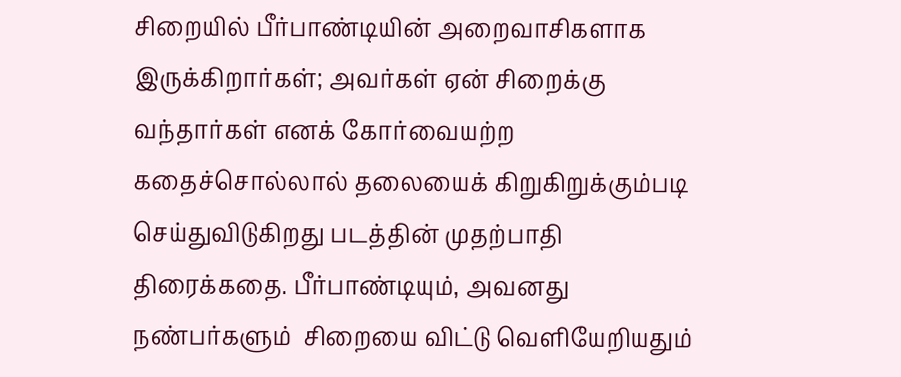சிறையில் பீர்பாண்டியின் அறைவாசிகளாக இருக்கிறார்கள்; அவர்கள் ஏன் சிறைக்கு வந்தார்கள் எனக் கோர்வையற்ற கதைச்சொல்லால் தலையைக் கிறுகிறுக்கும்படி செய்துவிடுகிறது படத்தின் முதற்பாதி திரைக்கதை. பீர்பாண்டியும், அவனது நண்பர்களும்  சிறையை விட்டு வெளியேறியதும்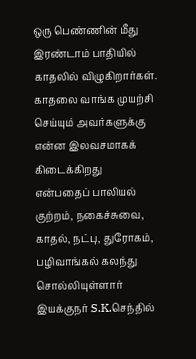ஒரு பெண்ணின் மீது இரண்டாம் பாதியில் காதலில் விழுகிறார்கள். காதலை வாங்க முயற்சி செய்யும் அவர்களுக்கு என்ன இலவசமாகக் கிடைக்கிறது என்பதைப் பாலியல் குற்றம், நகைச்சுவை, காதல், நட்பு, துரோகம், பழிவாங்கல் கலந்து சொல்லியுள்ளார் இயக்குநர் S.K.செந்தில்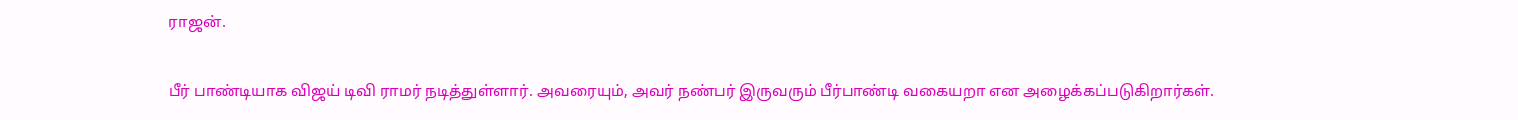ராஜன்.

பீர் பாண்டியாக விஜய் டிவி ராமர் நடித்துள்ளார். அவரையும், அவர் நண்பர் இருவரும் பீர்பாண்டி வகையறா என அழைக்கப்படுகிறார்கள்.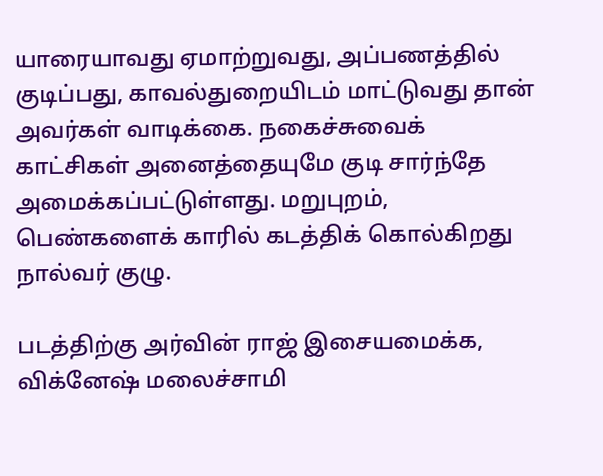யாரையாவது ஏமாற்றுவது, அப்பணத்தில் குடிப்பது, காவல்துறையிடம் மாட்டுவது தான் அவர்கள் வாடிக்கை. நகைச்சுவைக் காட்சிகள் அனைத்தையுமே குடி சார்ந்தே அமைக்கப்பட்டுள்ளது. மறுபுறம், பெண்களைக் காரில் கடத்திக் கொல்கிறது நால்வர் குழு.

படத்திற்கு அர்வின் ராஜ் இசையமைக்க, விக்னேஷ் மலைச்சாமி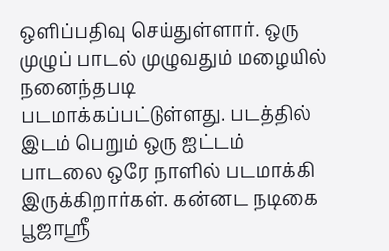ஒளிப்பதிவு செய்துள்ளார். ஒரு முழுப் பாடல் முழுவதும் மழையில் நனைந்தபடி படமாக்கப்பட்டுள்ளது. படத்தில் இடம் பெறும் ஒரு ஐட்டம் பாடலை ஒரே நாளில் படமாக்கி இருக்கிறார்கள். கன்னட நடிகை பூஜாஸ்ரீ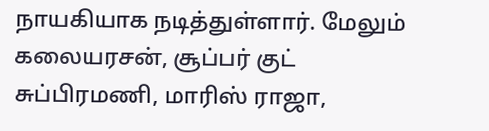நாயகியாக நடித்துள்ளார். மேலும் கலையரசன், சூப்பர் குட் சுப்பிரமணி, மாரிஸ் ராஜா,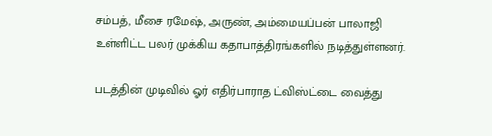சம்பத், மீசை ரமேஷ், அருண், அம்மையப்பன் பாலாஜி உள்ளிட்ட பலர் முக்கிய கதாபாத்திரங்களில் நடித்துள்ளனர்.

படத்தின் முடிவில் ஓர் எதிர்பாராத ட்விஸ்ட்டை வைத்து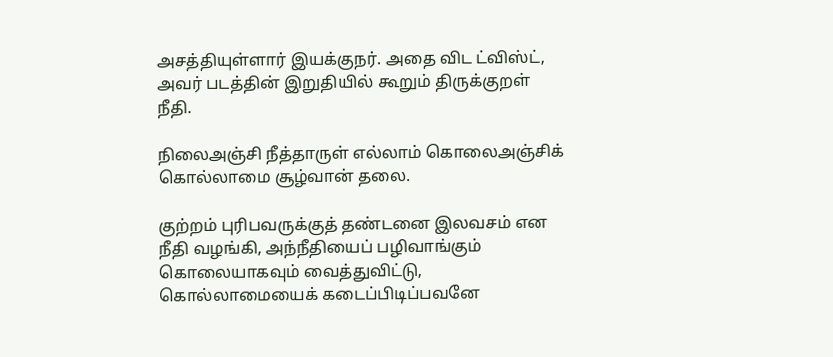அசத்தியுள்ளார் இயக்குநர். அதை விட ட்விஸ்ட், அவர் படத்தின் இறுதியில் கூறும் திருக்குறள் நீதி.

நிலைஅஞ்சி நீத்தாருள் எல்லாம் கொலைஅஞ்சிக்
கொல்லாமை சூழ்வான் தலை.

குற்றம் புரிபவருக்குத் தண்டனை இலவசம் என நீதி வழங்கி, அந்நீதியைப் பழிவாங்கும் கொலையாகவும் வைத்துவிட்டு, கொல்லாமையைக் கடைப்பிடிப்பவனே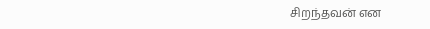சிறந்தவன் என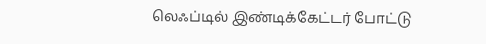லெஃப்டில் இண்டிக்கேட்டர் போட்டு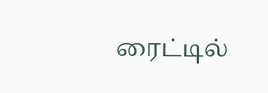ரைட்டில்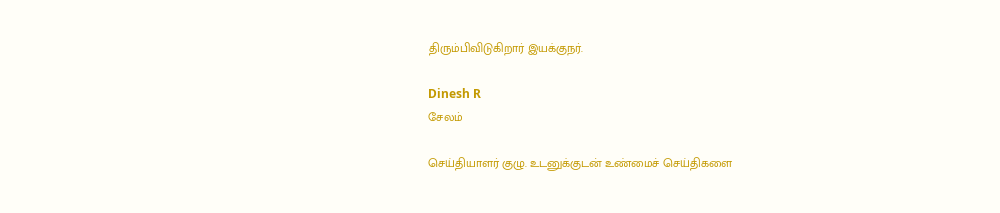திரும்பிவிடுகிறார் இயக்குநர்.

Dinesh R
சேலம்

செய்தியாளர் குழு. உடனுக்குடன் உண்மைச் செய்திகளை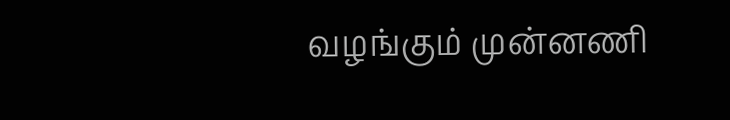வழங்கும் முன்னணி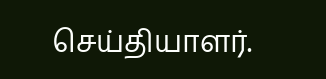செய்தியாளர்.